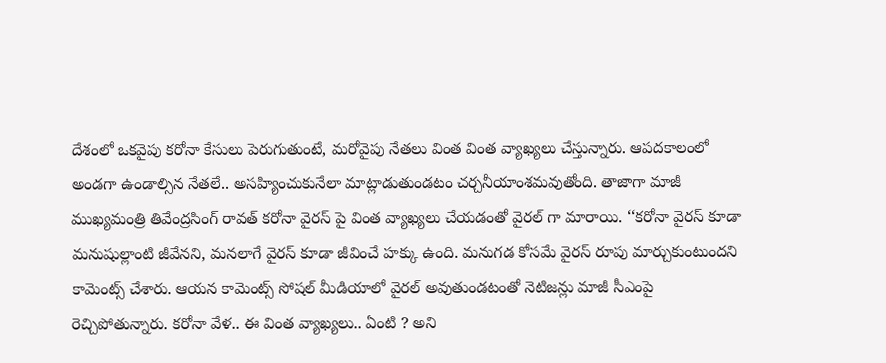దేశంలో ఒకవైపు కరోనా కేసులు పెరుగుతుంటే, మరోవైపు నేతలు వింత వింత వ్యాఖ్యలు చేస్తున్నారు. ఆపదకాలంలో అండగా ఉండాల్సిన నేతలే.. అసహ్యించుకునేలా మాట్లాడుతుండటం చర్చనీయాంశమవుతోంది. తాజాగా మాజీ ముఖ్యమంత్రి తివేంద్రసింగ్ రావత్ కరోనా వైరస్ పై వింత వ్యాఖ్యలు చేయడంతో వైరల్ గా మారాయి. ‘‘కరోనా వైరస్ కూడా మనుషుల్లాంటి జీవేనని, మనలాగే వైరస్ కూడా జీవించే హక్కు ఉంది. మనుగడ కోసమే వైరస్ రూపు మార్చుకుంటుందని కామెంట్స్ చేశారు. ఆయన కామెంట్స్ సోషల్ మీడియాలో వైరల్ అవుతుండటంతో నెటిజన్లు మాజీ సీఎంపై రెచ్చిపోతున్నారు. కరోనా వేళ.. ఈ వింత వ్యాఖ్యలు.. ఏంటి ? అని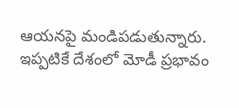ఆయనపై మండిపడుతున్నారు. ఇప్పటికే దేశంలో మోడీ ప్రభావం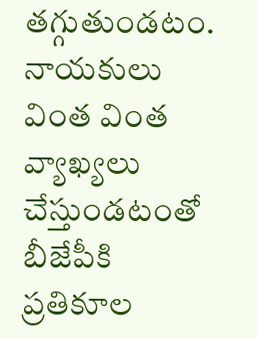తగ్గుతుండటం. నాయకులు వింత వింత వ్యాఖ్యలు చేస్తుండటంతో బీజేపీకి ప్రతికూల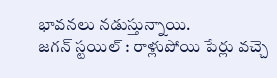భావనలు నడుస్తున్నాయి.
జగన్ స్టయిల్ : రాళ్లుపోయి పేర్లు వచ్చె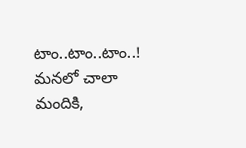టాం..టాం..టాం..!
మనలో చాలా మందికి,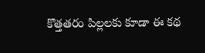కొత్తతరం పిల్లలకు కూడా ఈ కథ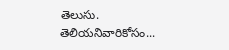తెలుసు. తెలియనివారికోసం...